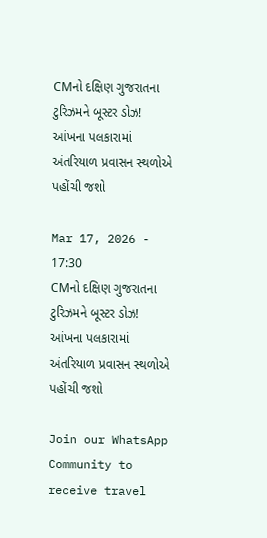CMનો દક્ષિણ ગુજરાતના ટુરિઝમને બૂસ્ટર ડોઝ! આંખના પલકારામાં અંતરિયાળ પ્રવાસન સ્થળોએ પહોંચી જશો

Mar 17, 2026 - 17:30
CMનો દક્ષિણ ગુજરાતના ટુરિઝમને બૂસ્ટર ડોઝ! આંખના પલકારામાં અંતરિયાળ પ્રવાસન સ્થળોએ પહોંચી જશો

Join our WhatsApp Community to receive travel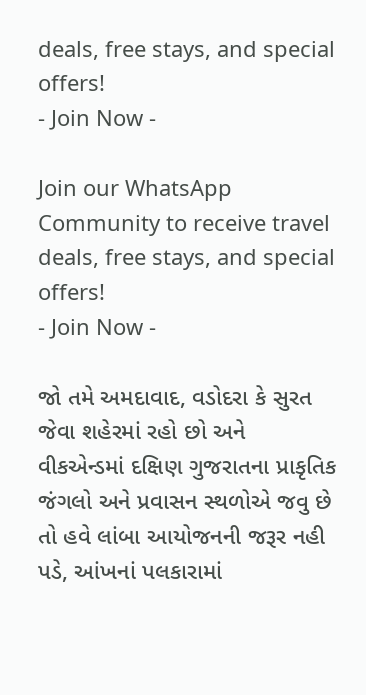deals, free stays, and special offers!
- Join Now -

Join our WhatsApp Community to receive travel deals, free stays, and special offers!
- Join Now -

જો તમે અમદાવાદ, વડોદરા કે સુરત જેવા શહેરમાં રહો છો અને વીકએન્ડમાં દક્ષિણ ગુજરાતના પ્રાકૃતિક જંગલો અને પ્રવાસન સ્થળોએ જવુ છે તો હવે લાંબા આયોજનની જરૂર નહી પડે, આંખનાં પલકારામાં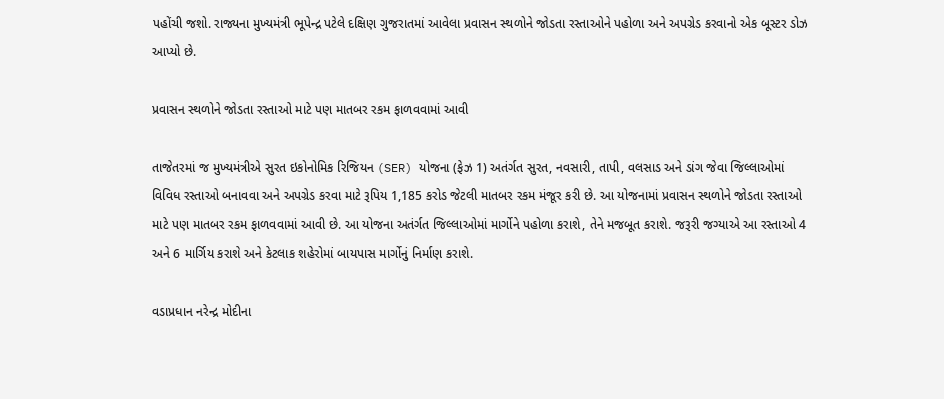પહોંચી જશો. રાજ્યના મુખ્યમંત્રી ભૂપેન્દ્ર પટેલે દક્ષિણ ગુજરાતમાં આવેલા પ્રવાસન સ્થળોને જોડતા રસ્તાઓને પહોળા અને અપગ્રેડ કરવાનો એક બૂસ્ટર ડોઝ આપ્યો છે.

પ્રવાસન સ્થળોને જોડતા રસ્તાઓ માટે પણ માતબર રકમ ફાળવવામાં આવી

તાજેતરમાં જ મુખ્યમંત્રીએ સુરત ઇકોનોમિક રિજિયન (SER) યોજના (ફેઝ 1) અતંર્ગત સુરત, નવસારી, તાપી, વલસાડ અને ડાંગ જેવા જિલ્લાઓમાં વિવિધ રસ્તાઓ બનાવવા અને અપગ્રેડ કરવા માટે રૂપિય 1,185 કરોડ જેટલી માતબર રકમ મંજૂર કરી છે. આ યોજનામાં પ્રવાસન સ્થળોને જોડતા રસ્તાઓ માટે પણ માતબર રકમ ફાળવવામાં આવી છે. આ યોજના અતંર્ગત જિલ્લાઓમાં માર્ગોને પહોળા કરાશે, તેને મજબૂત કરાશે. જરૂરી જગ્યાએ આ રસ્તાઓ 4 અને 6 માર્ગિય કરાશે અને કેટલાક શહેરોમાં બાયપાસ માર્ગોનું નિર્માણ કરાશે.

વડાપ્રધાન નરેન્દ્ર મોદીના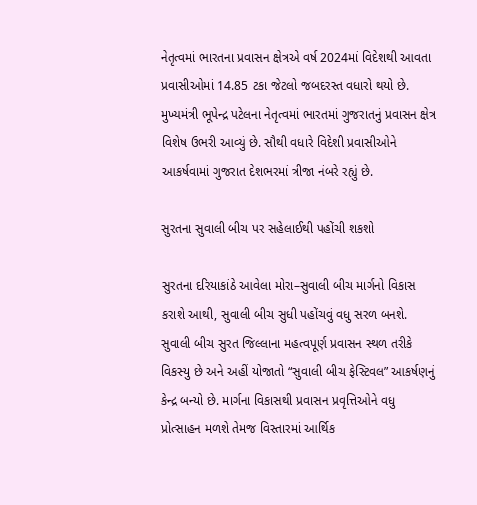નેતૃત્વમાં ભારતના પ્રવાસન ક્ષેત્રએ વર્ષ 2024માં વિદેશથી આવતા પ્રવાસીઓમાં 14.85 ટકા જેટલો જબદરસ્ત વધારો થયો છે. મુખ્યમંત્રી ભૂપેન્દ્ર પટેલના નેતૃત્વમાં ભારતમાં ગુજરાતનું પ્રવાસન ક્ષેત્ર વિશેષ ઉભરી આવ્યું છે. સૌથી વધારે વિદેશી પ્રવાસીઓને આકર્ષવામાં ગુજરાત દેશભરમાં ત્રીજા નંબરે રહ્યું છે.

સુરતના સુવાલી બીચ પર સહેલાઈથી પહોંચી શકશો

સુરતના દરિયાકાંઠે આવેલા મોરા–સુવાલી બીચ માર્ગનો વિકાસ કરાશે આથી, સુવાલી બીચ સુધી પહોંચવું વધુ સરળ બનશે. સુવાલી બીચ સુરત જિલ્લાના મહત્વપૂર્ણ પ્રવાસન સ્થળ તરીકે વિકસ્યુ છે અને અહીં યોજાતો “સુવાલી બીચ ફેસ્ટિવલ” આકર્ષણનું કેન્દ્ર બન્યો છે. માર્ગના વિકાસથી પ્રવાસન પ્રવૃત્તિઓને વધુ પ્રોત્સાહન મળશે તેમજ વિસ્તારમાં આર્થિક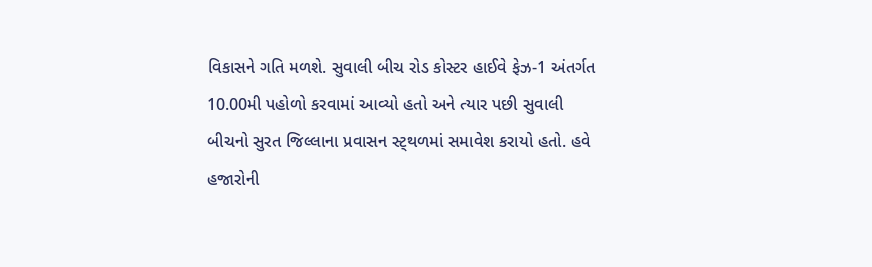વિકાસને ગતિ મળશે. સુવાલી બીચ રોડ કોસ્ટર હાઈવે ફેઝ-1 અંતર્ગત 10.00મી પહોળો કરવામાં આવ્યો હતો અને ત્યાર પછી સુવાલી બીચનો સુરત જિલ્લાના પ્રવાસન સ્ટ્થળમાં સમાવેશ કરાયો હતો. હવે હજારોની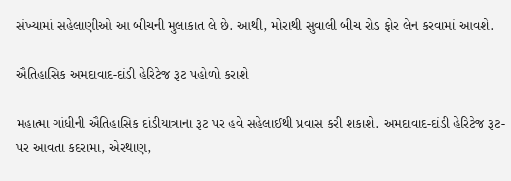સંખ્યામાં સહેલાણીઓ આ બીચની મુલાકાત લે છે. આથી, મોરાથી સુવાલી બીચ રોડ ફોર લેન કરવામાં આવશે.

ઐતિહાસિક અમદાવાદ-દાંડી હેરિટેજ રૂટ પહોળો કરાશે

મહાત્મા ગાંધીની ઐતિહાસિક દાંડીયાત્રાના રૂટ પર હવે સહેલાઈથી પ્રવાસ કરી શકાશે. અમદાવાદ-દાંડી હેરિટેજ રૂટ- પર આવતા કદરામા, એરથાણ,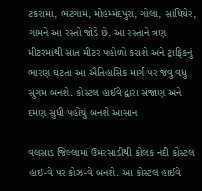ટકરામા, ભટગામ, મોહમ્મંદપુરા, ગોલા, સાંધિયેર, ગામને આ રસ્તો જોડે છે. આ રસ્તાને ત્રણ મીટરમાંથી સાત મીટર પહોળો કરાશે અને ટ્રાફિકનું ભારણ ઘટતા આ ઐતિહાસિક માર્ગ પર જવુ વધુ સુગમ બનશે. કોસ્ટલ હાઈવે દ્વારા સંજાણ અને દમણ સુધી પહોંચું બનશે આસાન

વલસાડ જિલ્લામાં ઉમરસાડીથી કોલક નદી કોસ્ટલ હાઇ-વે પર કોઝ-વે બનશે. આ કોસ્ટલ હાઈવે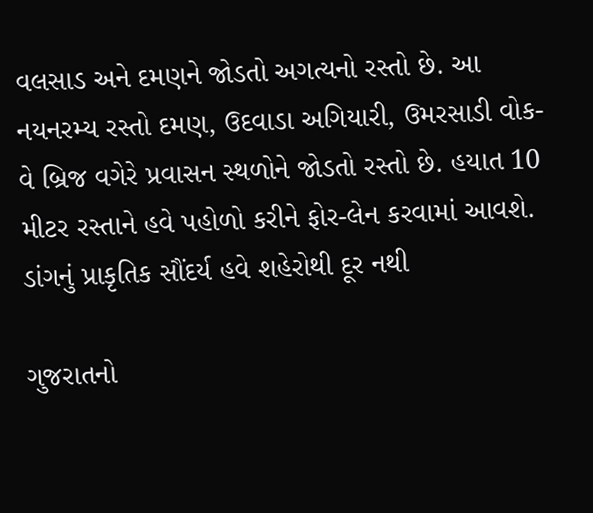વલસાડ અને દમણને જોડતો અગત્યનો રસ્તો છે. આ નયનરમ્ય રસ્તો દમણ, ઉદવાડા અગિયારી, ઉમરસાડી વોક-વે બ્રિજ વગેરે પ્રવાસન સ્થળોને જોડતો રસ્તો છે. હયાત 10 મીટર રસ્તાને હવે પહોળો કરીને ફોર-લેન કરવામાં આવશે. ડાંગનું પ્રાકૃતિક સૌંદર્ય હવે શહેરોથી દૂર નથી

ગુજરાતનો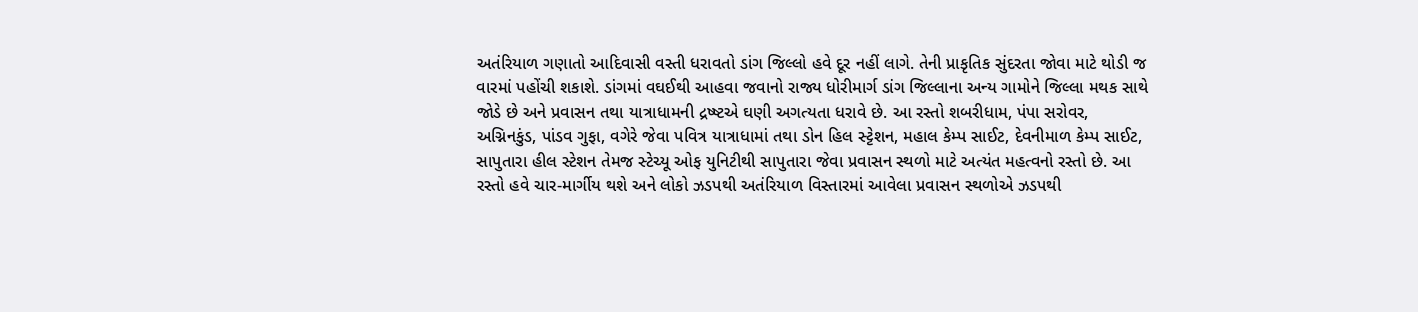અતંરિયાળ ગણાતો આદિવાસી વસ્તી ધરાવતો ડાંગ જિલ્લો હવે દૂર નહીં લાગે. તેની પ્રાકૃતિક સુંદરતા જોવા માટે થોડી જ વારમાં પહોંચી શકાશે. ડાંગમાં વઘઈથી આહવા જવાનો રાજ્ય ધોરીમાર્ગ ડાંગ જિલ્લાના અન્ય ગામોને જિલ્લા મથક સાથે જોડે છે અને પ્રવાસન તથા યાત્રાધામની દ્રષ્ષ્ટએ ઘણી અગત્યતા ધરાવે છે. આ રસ્તો શબરીધામ, પંપા સરોવર, અગ્નિનકુંડ, પાંડવ ગુફા, વગેરે જેવા પવિત્ર યાત્રાધામાં તથા ડોન હિલ સ્ટ્ટેશન, મહાલ કેમ્પ સાઈટ, દેવનીમાળ કેમ્પ સાઈટ, સાપુતારા હીલ સ્ટેશન તેમજ સ્ટેચ્યૂ ઓફ યુનિટીથી સાપુતારા જેવા પ્રવાસન સ્થળો માટે અત્યંત મહત્વનો રસ્તો છે. આ રસ્તો હવે ચાર-માર્ગીય થશે અને લોકો ઝડપથી અતંરિયાળ વિસ્તારમાં આવેલા પ્રવાસન સ્થળોએ ઝડપથી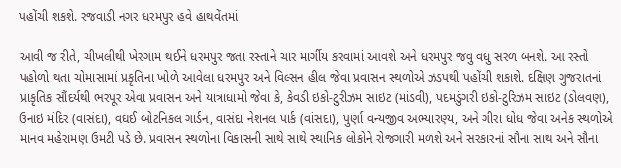પહોંચી શકશે. રજવાડી નગર ધરમપુર હવે હાથવેંતમાં

આવી જ રીતે, ચીખલીથી ખેરગામ થઈને ધરમપુર જતા રસ્તાને ચાર માર્ગીય કરવામાં આવશે અને ધરમપુર જવુ વધુ સરળ બનશે. આ રસ્તો પહોળો થતા ચોમાસામાં પ્રકૃતિના ખોળે આવેલા ધરમપુર અને વિલ્સન હીલ જેવા પ્રવાસન સ્થળોએ ઝડપથી પહોંચી શકાશે. દક્ષિણ ગુજરાતનાં પ્રાકૃતિક સૌંદર્યથી ભરપૂર એવા પ્રવાસન અને યાત્રાધામો જેવા કે, કેવડી ઇકો-ટુરીઝમ સાઇટ (માંડવી), પદમડુંગરી ઇકો-ટુરિઝમ સાઇટ (ડોલવણ), ઉનાઇ મંદિર (વાસંદા), વઘઈ બોટનિકલ ગાર્ડન, વાસંદા નેશનલ પાર્ક (વાંસદા), પુર્ણા વન્યજીવ અભ્યારણ્ય, અને ગીરા ધોધ જેવા અનેક સ્થળોએ માનવ મહેરામણ ઉમટી પડે છે. પ્રવાસન સ્થળોના વિકાસની સાથે સાથે સ્થાનિક લોકોને રોજગારી મળશે અને સરકારનાં સૌના સાથ અને સૌના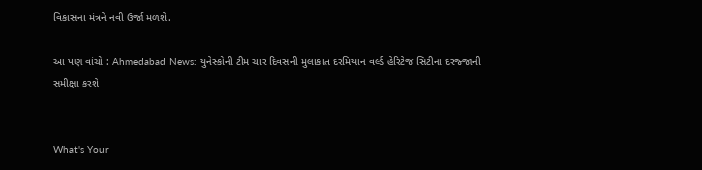વિકાસના મંત્રને નવી ઉર્જા મળશે.

આ પણ વાંચો : Ahmedabad News: યુનેસ્કોની ટીમ ચાર દિવસની મુલાકાત દરમિયાન વર્લ્ડ હેરિટેજ સિટીના દરજ્જાની સમીક્ષા કરશે


What's Your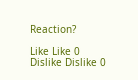Reaction?

Like Like 0
Dislike Dislike 0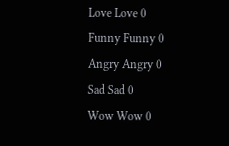Love Love 0
Funny Funny 0
Angry Angry 0
Sad Sad 0
Wow Wow 0